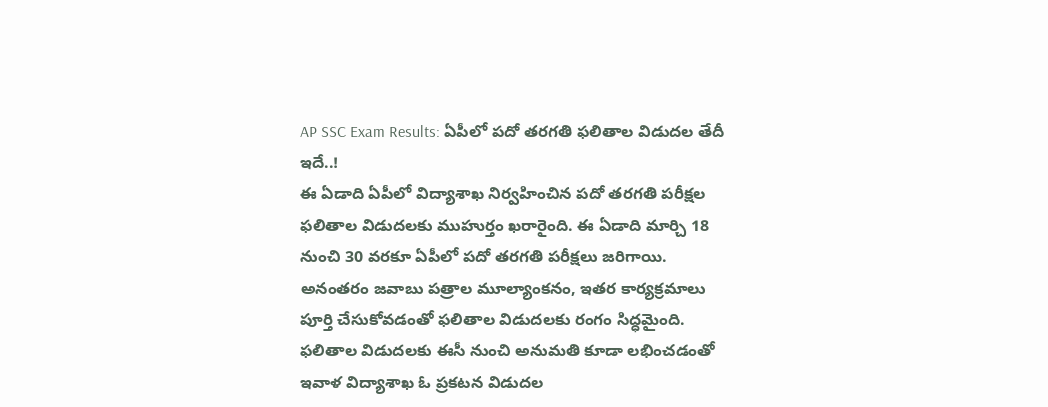AP SSC Exam Results: ఏపీలో పదో తరగతి ఫలితాల విడుదల తేదీ ఇదే..!
ఈ ఏడాది ఏపీలో విద్యాశాఖ నిర్వహించిన పదో తరగతి పరీక్షల ఫలితాల విడుదలకు ముహుర్తం ఖరారైంది. ఈ ఏడాది మార్చి 18 నుంచి 30 వరకూ ఏపీలో పదో తరగతి పరీక్షలు జరిగాయి. అనంతరం జవాబు పత్రాల మూల్యాంకనం, ఇతర కార్యక్రమాలు పూర్తి చేసుకోవడంతో ఫలితాల విడుదలకు రంగం సిద్ధమైంది. ఫలితాల విడుదలకు ఈసీ నుంచి అనుమతి కూడా లభించడంతో ఇవాళ విద్యాశాఖ ఓ ప్రకటన విడుదల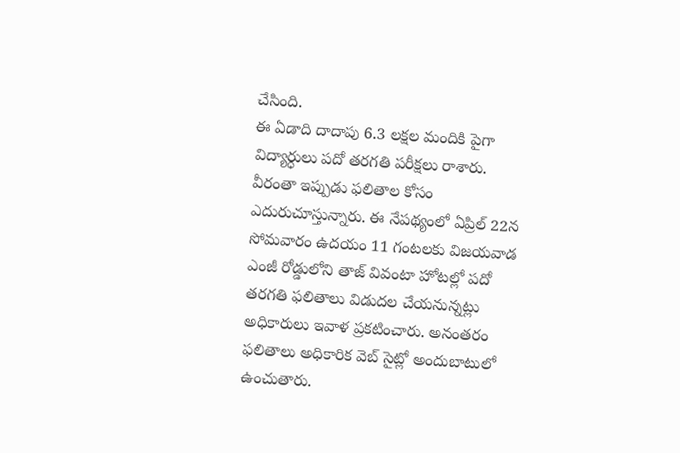చేసింది.
ఈ ఏడాది దాదాపు 6.3 లక్షల మందికి పైగా విద్యార్ధులు పదో తరగతి పరీక్షలు రాశారు. వీరంతా ఇప్పుడు ఫలితాల కోసం ఎదురుచూస్తున్నారు. ఈ నేపథ్యంలో ఏప్రిల్ 22న సోమవారం ఉదయం 11 గంటలకు విజయవాడ ఎంజీ రోడ్డులోని తాజ్ వివంటా హోటల్లో పదో తరగతి ఫలితాలు విడుదల చేయనున్నట్లు అధికారులు ఇవాళ ప్రకటించారు. అనంతరం ఫలితాలు అధికారిక వెబ్ సైట్లో అందుబాటులో ఉంచుతారు.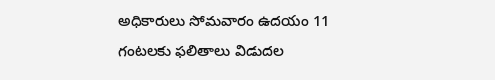అధికారులు సోమవారం ఉదయం 11 గంటలకు ఫలితాలు విడుదల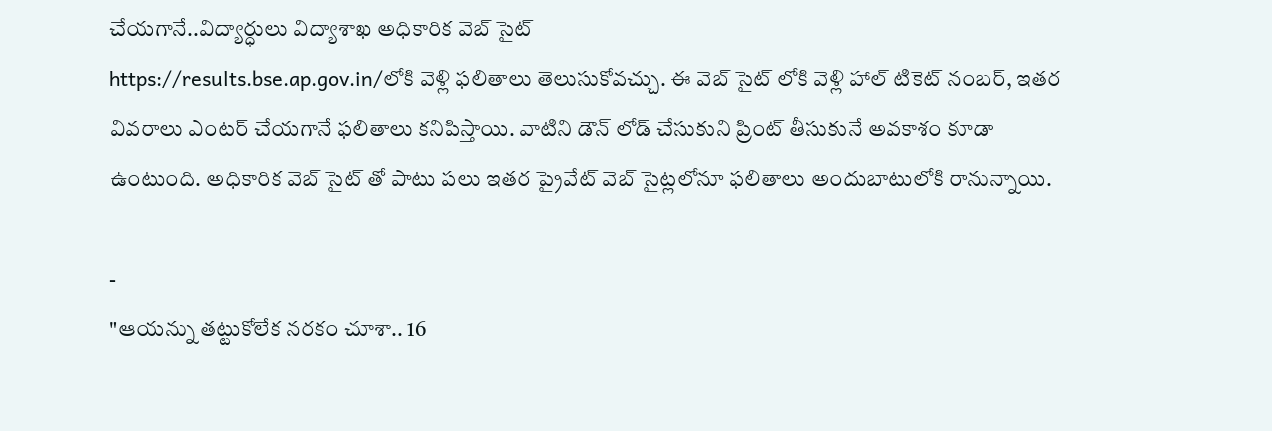చేయగానే..విద్యార్ధులు విద్యాశాఖ అధికారిక వెబ్ సైట్
https://results.bse.ap.gov.in/లోకి వెళ్లి ఫలితాలు తెలుసుకోవచ్చు. ఈ వెబ్ సైట్ లోకి వెళ్లి హాల్ టికెట్ నంబర్, ఇతర వివరాలు ఎంటర్ చేయగానే ఫలితాలు కనిపిస్తాయి. వాటిని డౌన్ లోడ్ చేసుకుని ప్రింట్ తీసుకునే అవకాశం కూడా ఉంటుంది. అధికారిక వెబ్ సైట్ తో పాటు పలు ఇతర ప్రైవేట్ వెబ్ సైట్లలోనూ ఫలితాలు అందుబాటులోకి రానున్నాయి.

-
"ఆయన్ను తట్టుకోలేక నరకం చూశా.. 16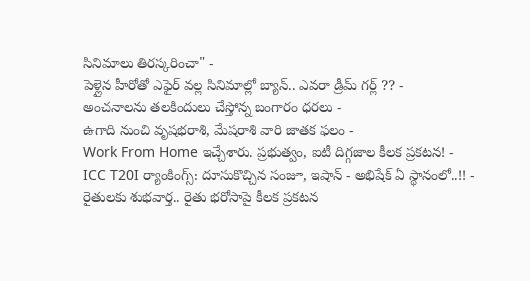సినిమాలు తిరస్కరించా" -
పెళ్లైన హీరోతో ఎఫైర్ వల్ల సినిమాల్లో బ్యాన్.. ఎవరా డ్రీమ్ గర్ల్ ?? -
అంచనాలను తలకిందులు చేస్తోన్న బంగారం ధరలు -
ఉగాది నుంచి వృషభరాశి, మేషరాశి వారి జాతక ఫలం -
Work From Home ఇచ్చేశారు. ప్రభుత్వం, ఐటీ దిగ్గజాల కీలక ప్రకటన! -
ICC T20I ర్యాంకింగ్స్: దూసుకొచ్చిన సంజూ, ఇషాన్ - అభిషేక్ ఏ స్థానంలో..!! -
రైతులకు శుభవార్త.. రైతు భరోసాపై కీలక ప్రకటన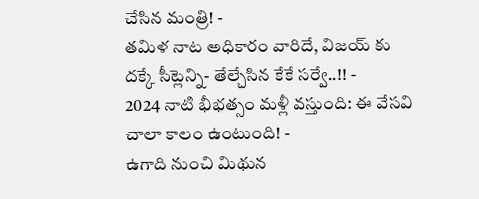చేసిన మంత్రి! -
తమిళ నాట అధికారం వారిదే, విజయ్ కు దక్కే సీట్లెన్ని- తేల్చేసిన కేకే సర్వే..!! -
2024 నాటి భీభత్సం మళ్లీ వస్తుంది: ఈ వేసవి చాలా కాలం ఉంటుంది! -
ఉగాది నుంచి మిథున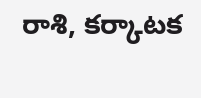రాశి, కర్కాటక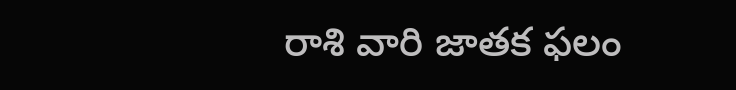రాశి వారి జాతక ఫలం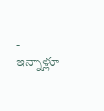-
ఇన్నాళ్లూ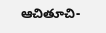ఆచితూచి-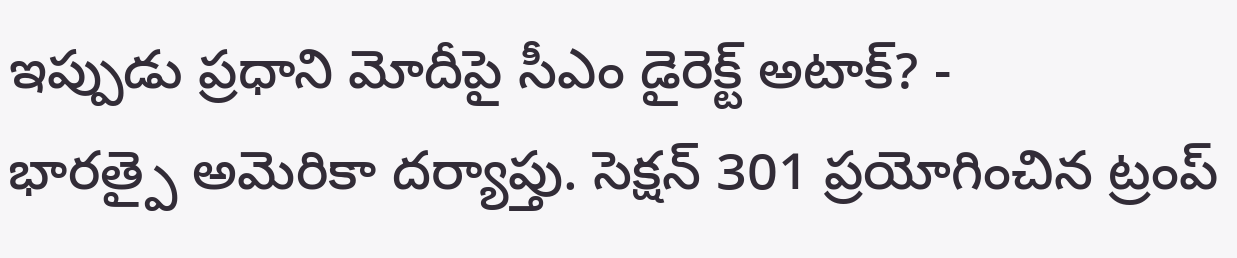ఇప్పుడు ప్రధాని మోదీపై సీఎం డైరెక్ట్ అటాక్? -
భారత్పై అమెరికా దర్యాప్తు. సెక్షన్ 301 ప్రయోగించిన ట్రంప్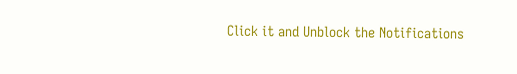Click it and Unblock the Notifications